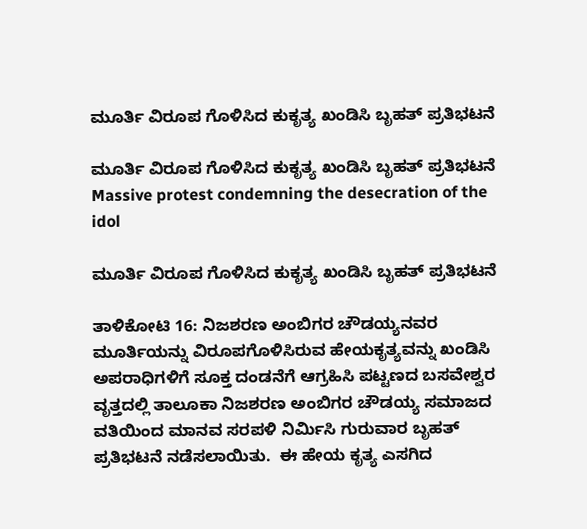ಮೂರ್ತಿ ವಿರೂಪ ಗೊಳಿಸಿದ ಕುಕೃತ್ಯ ಖಂಡಿಸಿ ಬೃಹತ್ ಪ್ರತಿಭಟನೆ

ಮೂರ್ತಿ ವಿರೂಪ ಗೊಳಿಸಿದ ಕುಕೃತ್ಯ ಖಂಡಿಸಿ ಬೃಹತ್ ಪ್ರತಿಭಟನೆ  Massive protest condemning the desecration of the idol

ಮೂರ್ತಿ ವಿರೂಪ ಗೊಳಿಸಿದ ಕುಕೃತ್ಯ ಖಂಡಿಸಿ ಬೃಹತ್ ಪ್ರತಿಭಟನೆ

ತಾಳಿಕೋಟಿ 16: ನಿಜಶರಣ ಅಂಬಿಗರ ಚೌಡಯ್ಯನವರ ಮೂರ್ತಿಯನ್ನು ವಿರೂಪಗೊಳಿಸಿರುವ ಹೇಯಕೃತ್ಯವನ್ನು ಖಂಡಿಸಿ ಅಪರಾಧಿಗಳಿಗೆ ಸೂಕ್ತ ದಂಡನೆಗೆ ಆಗ್ರಹಿಸಿ ಪಟ್ಟಣದ ಬಸವೇಶ್ವರ ವೃತ್ತದಲ್ಲಿ ತಾಲೂಕಾ ನಿಜಶರಣ ಅಂಬಿಗರ ಚೌಡಯ್ಯ ಸಮಾಜದ ವತಿಯಿಂದ ಮಾನವ ಸರಪಳಿ ನಿರ್ಮಿಸಿ ಗುರುವಾರ ಬೃಹತ್ ಪ್ರತಿಭಟನೆ ನಡೆಸಲಾಯಿತು.  ಈ ಹೇಯ ಕೃತ್ಯ ಎಸಗಿದ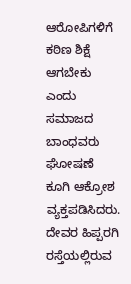ಆರೋಪಿಗಳಿಗೆ ಕಠಿಣ ಶಿಕ್ಷೆ ಆಗಬೇಕು ಎಂದು ಸಮಾಜದ ಬಾಂಧವರು ಘೋಷಣೆ ಕೂಗಿ ಆಕ್ರೋಶ ವ್ಯಕ್ತಪಡಿಸಿದರು. ದೇವರ ಹಿಪ್ಪರಗಿ ರಸ್ತೆಯಲ್ಲಿರುವ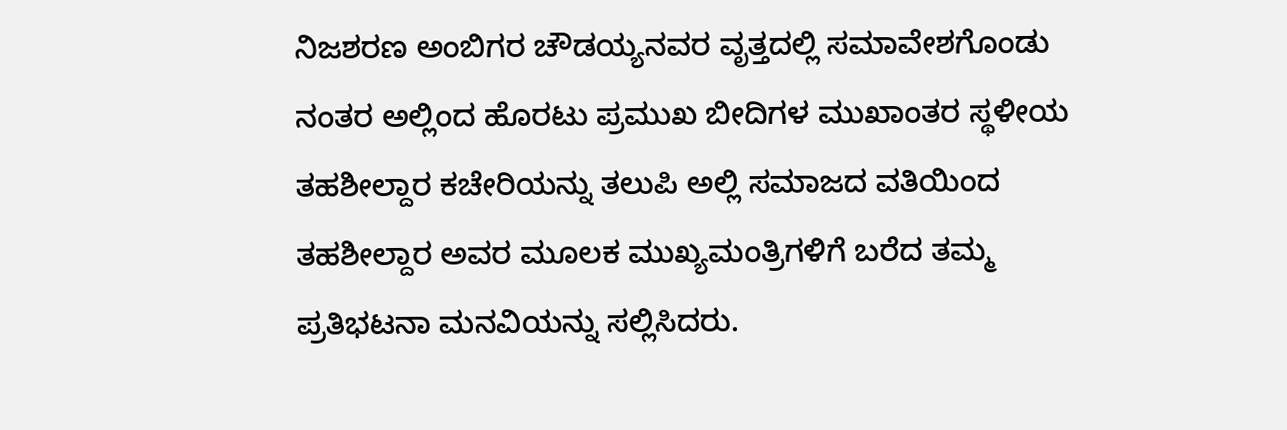ನಿಜಶರಣ ಅಂಬಿಗರ ಚೌಡಯ್ಯನವರ ವೃತ್ತದಲ್ಲಿ ಸಮಾವೇಶಗೊಂಡು ನಂತರ ಅಲ್ಲಿಂದ ಹೊರಟು ಪ್ರಮುಖ ಬೀದಿಗಳ ಮುಖಾಂತರ ಸ್ಥಳೀಯ ತಹಶೀಲ್ದಾರ ಕಚೇರಿಯನ್ನು ತಲುಪಿ ಅಲ್ಲಿ ಸಮಾಜದ ವತಿಯಿಂದ ತಹಶೀಲ್ದಾರ ಅವರ ಮೂಲಕ ಮುಖ್ಯಮಂತ್ರಿಗಳಿಗೆ ಬರೆದ ತಮ್ಮ ಪ್ರತಿಭಟನಾ ಮನವಿಯನ್ನು ಸಲ್ಲಿಸಿದರು.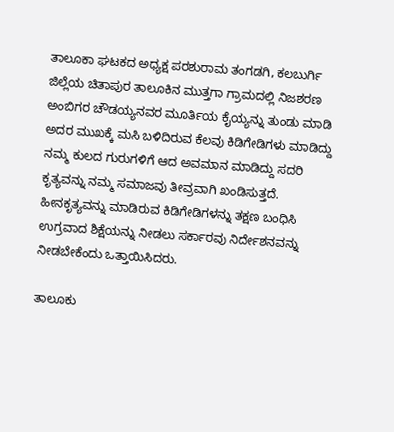ತಾಲೂಕಾ ಘಟಕದ ಅಧ್ಯಕ್ಷ ಪರಶುರಾಮ ತಂಗಡಗಿ, ಕಲಬುರ್ಗಿ ಜಿಲ್ಲೆಯ ಚಿತಾಪುರ ತಾಲೂಕಿನ ಮುತ್ತಗಾ ಗ್ರಾಮದಲ್ಲಿ ನಿಜಶರಣ ಅಂಬಿಗರ ಚೌಡಯ್ಯನವರ ಮೂರ್ತಿಯ ಕೈಯ್ಯನ್ನು ತುಂಡು ಮಾಡಿ ಅದರ ಮುಖಕ್ಕೆ ಮಸಿ ಬಳಿದಿರುವ ಕೆಲವು ಕಿಡಿಗೇಡಿಗಳು ಮಾಡಿದ್ದು ನಮ್ಮ ಕುಲದ ಗುರುಗಳಿಗೆ ಆದ ಅವಮಾನ ಮಾಡಿದ್ದು ಸದರಿ ಕೃತ್ಯವನ್ನು ನಮ್ಮ ಸಮಾಜವು ತೀವ್ರವಾಗಿ ಖಂಡಿಸುತ್ತದೆ. ಹೀನಕೃತ್ಯವನ್ನು ಮಾಡಿರುವ ಕಿಡಿಗೇಡಿಗಳನ್ನು ತಕ್ಷಣ ಬಂಧಿಸಿ ಉಗ್ರವಾದ ಶಿಕ್ಷೆಯನ್ನು ನೀಡಲು ಸರ್ಕಾರವು ನಿರ್ದೇಶನವನ್ನು ನೀಡಬೇಕೆಂದು ಒತ್ತಾಯಿಸಿದರು.

ತಾಲೂಕು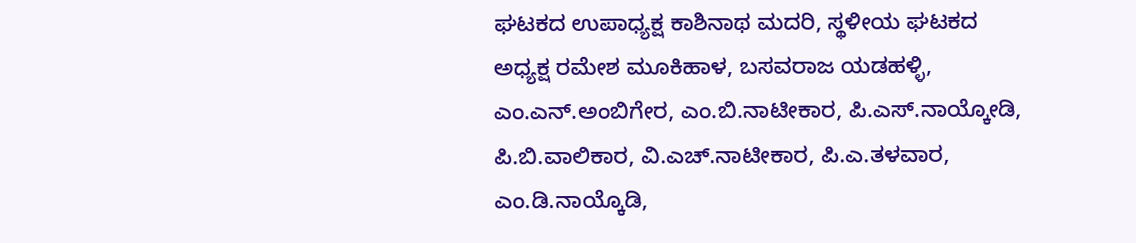ಘಟಕದ ಉಪಾಧ್ಯಕ್ಷ ಕಾಶಿನಾಥ ಮದರಿ, ಸ್ಥಳೀಯ ಘಟಕದ ಅಧ್ಯಕ್ಷ ರಮೇಶ ಮೂಕಿಹಾಳ, ಬಸವರಾಜ ಯಡಹಳ್ಳಿ, ಎಂ.ಎನ್‌.ಅಂಬಿಗೇರ, ಎಂ.ಬಿ.ನಾಟೀಕಾರ, ಪಿ.ಎಸ್‌.ನಾಯ್ಕೋಡಿ, ಪಿ.ಬಿ.ವಾಲಿಕಾರ, ವಿ.ಎಚ್‌.ನಾಟೀಕಾರ, ಪಿ.ಎ.ತಳವಾರ, ಎಂ.ಡಿ.ನಾಯ್ಕೊಡಿ,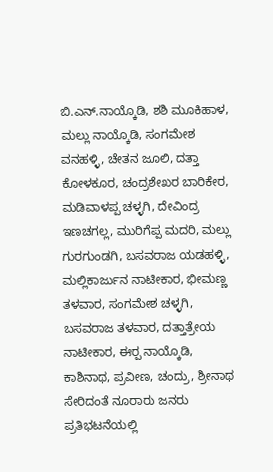ಬಿ.ಎನ್‌.ನಾಯ್ಕೊಡಿ, ಶಶಿ ಮೂಕಿಹಾಳ, ಮಲ್ಲು ನಾಯ್ಕೊಡಿ, ಸಂಗಮೇಶ ವನಹಳ್ಳಿ, ಚೇತನ ಜೂಲಿ, ದತ್ತಾ ಕೋಳಕೂರ, ಚಂದ್ರಶೇಖರ ಬಾರಿಕೇರ, ಮಡಿವಾಳಪ್ಪ ಚಳ್ಳಗಿ, ದೇವಿಂದ್ರ ಇಣಚಗಲ್ಲ, ಮುರಿಗೆಪ್ಪ ಮದರಿ, ಮಲ್ಲು ಗುರಗುಂಡಗಿ, ಬಸವರಾಜ ಯಡಹಳ್ಳಿ, ಮಲ್ಲಿಕಾರ್ಜುನ ನಾಟೀಕಾರ, ಭೀಮಣ್ಣ ತಳವಾರ, ಸಂಗಮೇಶ ಚಳ್ಳಗಿ, ಬಸವರಾಜ ತಳವಾರ, ದತ್ತಾತ್ರೇಯ ನಾಟೀಕಾರ, ಈರ‍್ಪ ನಾಯ್ಕೊಡಿ, ಕಾಶಿನಾಥ, ಪ್ರವೀಣ, ಚಂದ್ರು, ಶ್ರೀನಾಥ ಸೇರಿದಂತೆ ನೂರಾರು ಜನರು ಪ್ರತಿಭಟನೆಯಲ್ಲಿ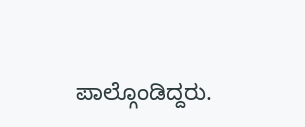ಪಾಲ್ಗೊಂಡಿದ್ದರು.